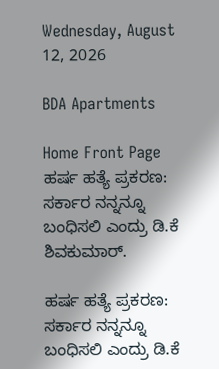Wednesday, August 12, 2026

BDA Apartments

Home Front Page ಹರ್ಷ ಹತ್ಯೆ ಪ್ರಕರಣ: ಸರ್ಕಾರ ನನ್ನನ್ನೂ ಬಂಧಿಸಲಿ ಎಂದ್ರು ಡಿ.ಕೆ ಶಿವಕುಮಾರ್.

ಹರ್ಷ ಹತ್ಯೆ ಪ್ರಕರಣ: ಸರ್ಕಾರ ನನ್ನನ್ನೂ ಬಂಧಿಸಲಿ ಎಂದ್ರು ಡಿ.ಕೆ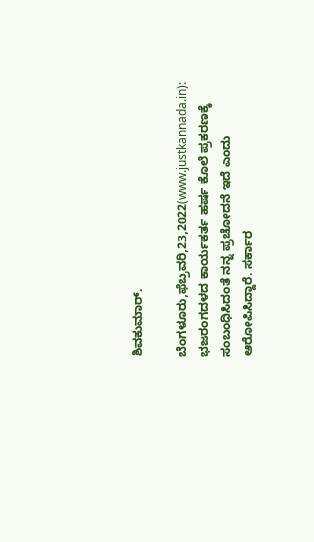ಶಿವಕುಮಾರ್.

ಬೆಂಗಳೂರು,ಫೆಬ್ರವರಿ,23,2022(www.justkannada.in):  ಭಜರಂಗದಳದ ಕಾರ್ಯಕರ್ತ ಹರ್ಷ ಕೊಲೆ ಪ್ರಕರಣಕ್ಕೆ ಸಂಬಂಧಿಸಿದಂತೆ ನನ್ನ ಪ್ರಚೋದನೆ ಇದೆ ಎಂದು ಆರೋಪಿಸಿದ್ದಾರೆ. ಸರ್ಕಾರ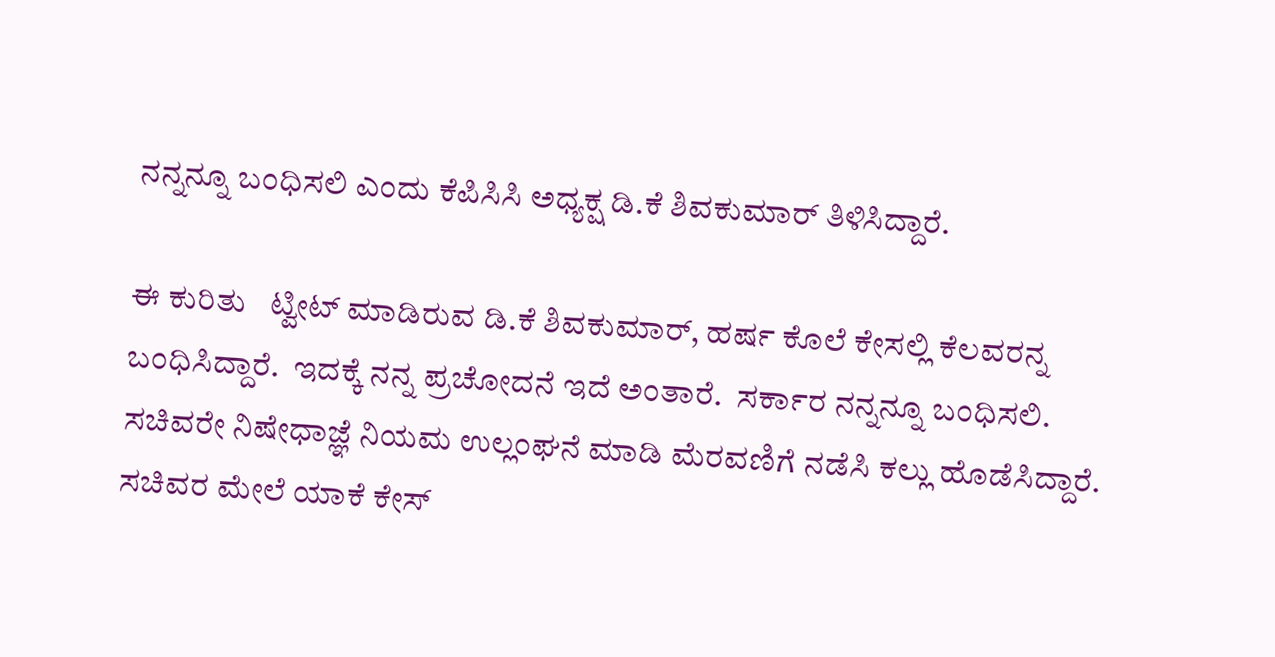ನನ್ನನ್ನೂ ಬಂಧಿಸಲಿ ಎಂದು ಕೆಪಿಸಿಸಿ ಅಧ್ಯಕ್ಷ ಡಿ.ಕೆ ಶಿವಕುಮಾರ್ ತಿಳಿಸಿದ್ದಾರೆ.

ಈ ಕುರಿತು   ಟ್ವೀಟ್ ಮಾಡಿರುವ ಡಿ.ಕೆ ಶಿವಕುಮಾರ್, ಹರ್ಷ ಕೊಲೆ ಕೇಸಲ್ಲಿ ಕೆಲವರನ್ನ ಬಂಧಿಸಿದ್ದಾರೆ.  ಇದಕ್ಕೆ ನನ್ನ ಪ್ರಚೋದನೆ ಇದೆ ಅಂತಾರೆ.  ಸರ್ಕಾರ ನನ್ನನ್ನೂ ಬಂಧಿಸಲಿ. ಸಚಿವರೇ ನಿಷೇಧಾಜ್ಞೆ ನಿಯಮ ಉಲ್ಲಂಘನೆ ಮಾಡಿ ಮೆರವಣಿಗೆ ನಡೆಸಿ ಕಲ್ಲು ಹೊಡೆಸಿದ್ದಾರೆ. ಸಚಿವರ ಮೇಲೆ ಯಾಕೆ ಕೇಸ್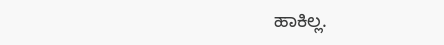ಹಾಕಿಲ್ಲ.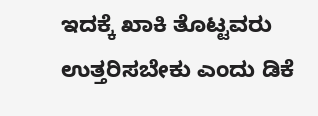ಇದಕ್ಕೆ ಖಾಕಿ ತೊಟ್ಟವರು ಉತ್ತರಿಸಬೇಕು ಎಂದು ಡಿಕೆ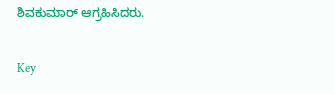ಶಿವಕುಮಾರ್ ಆಗ್ರಹಿಸಿದರು.

Key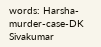words: Harsha- murder-case-DK Sivakumar